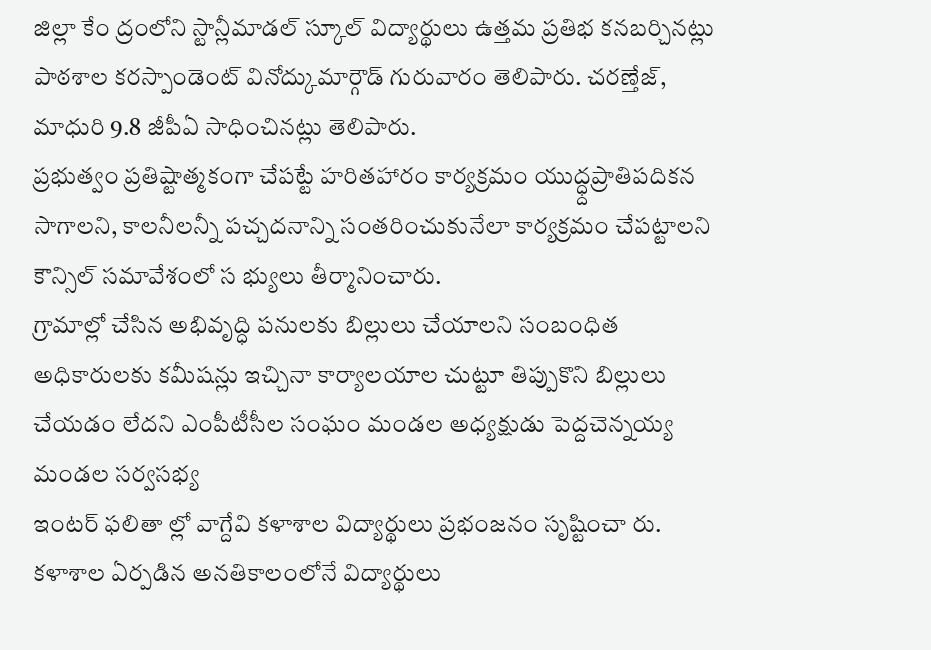జిల్లా కేం ద్రంలోని స్టాన్లీమాడల్ స్కూల్ విద్యార్థులు ఉత్తమ ప్రతిభ కనబర్చినట్లు పాఠశాల కరస్పాండెంట్ వినోద్కుమార్గౌడ్ గురువారం తెలిపారు. చరణ్తేజ్, మాధురి 9.8 జీపీఏ సాధించినట్లు తెలిపారు.
ప్రభుత్వం ప్రతిష్టాత్మకంగా చేపట్టే హరితహారం కార్యక్రమం యుద్ధ్దప్రాతిపదికన సాగాలని, కాలనీలన్నీ పచ్చదనాన్ని సంతరించుకునేలా కార్యక్రమం చేపట్టాలని కౌన్సిల్ సమావేశంలో స భ్యులు తీర్మానించారు.
గ్రామాల్లో చేసిన అభివృద్ధి పనులకు బిల్లులు చేయాలని సంబంధిత అధికారులకు కమీషన్లు ఇచ్చినా కార్యాలయాల చుట్టూ తిప్పుకొని బిల్లులు చేయడం లేదని ఎంపీటీసీల సంఘం మండల అధ్యక్షుడు పెద్దచెన్నయ్య మండల సర్వసభ్య
ఇంటర్ ఫలితా ల్లో వాగ్దేవి కళాశాల విద్యార్థులు ప్రభంజనం సృష్టించా రు. కళాశాల ఏర్పడిన అనతికాలంలోనే విద్యార్థులు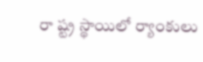రా ష్ట్ర స్థాయిలో ర్యాంకులు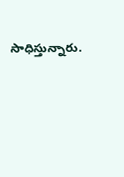సాధిస్తున్నారు.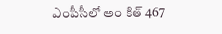ఎంపీసీలో అం కిత్ 467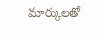మార్కులతో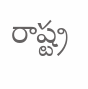రాష్ట్ర